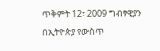ጥቅምት 12፣ 2009 ግብፃዊያን በኢትዮጵያ የውስጥ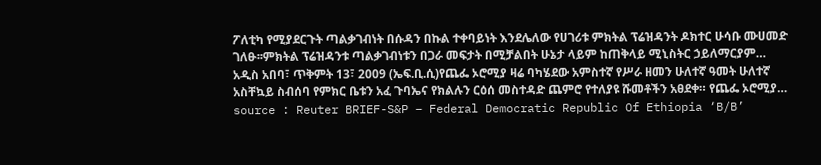ፖለቲካ የሚያደርጉት ጣልቃገብነት በሱዳን በኩል ተቀባይነት እንደሌለው የሀገሪቱ ምክትል ፕሬዝዳንት ዶክተር ሁሳቡ ሙሀመድ ገለፁ፡፡ምክትል ፕሬዝዳንቱ ጣልቃገብነቱን በጋራ መፍታት በሚቻልበት ሁኔታ ላይም ከጠቅላይ ሚኒስትር ኃይለማርያም…
አዲስ አበባ፣ ጥቅምት 13፣ 2009 (ኤፍ.ቢ.ሲ)የጨፌ ኦሮሚያ ዛሬ ባካሄደው አምስተኛ የሥራ ዘመን ሁለተኛ ዓመት ሁለተኛ አስቸኳይ ስብሰባ የምክር ቤቱን አፈ ጉባኤና የክልሉን ርዕሰ መስተዳድ ጨምሮ የተለያዩ ሹመቶችን አፀደቀ። የጨፌ ኦሮሚያ…
source : Reuter BRIEF-S&P – Federal Democratic Republic Of Ethiopia ‘B/B’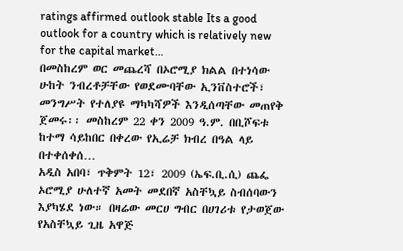ratings affirmed outlook stable Its a good outlook for a country which is relatively new for the capital market…
በመስከረም ወር መጨረሻ በኦሮሚያ ክልል በተነሳው ሁከት ንብረቶቻቸው የወደሙባቸው ኢንቨስተሮች፣ መንግሥት የተለያዩ ማካካሻዎች እንዲሰጣቸው መጠየቅ ጀመሩ፡፡ መስከረም 22 ቀን 2009 ዓ.ም. በቢሾፍቱ ከተማ ሳይከበር በቀረው የኢሬቻ ክብረ በዓል ላይ በተቀሰቀሰ…
አዲስ አበባ፣ ጥቅምት 12፣ 2009 (ኤፍ.ቢ.ሲ) ጨፌ ኦሮሚያ ሁለተኛ አመት መደበኛ አስቸኳይ ስብሰባውን እያካሄደ ነው። በዛሬው መርሀ ግብር በሀገሪቱ የታወጀው የአስቸኳይ ጊዜ አዋጅ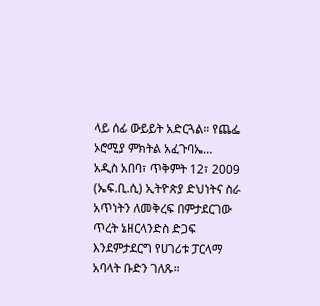ላይ ሰፊ ውይይት አድርጓል። የጨፌ ኦሮሚያ ምክትል አፈጉባኤ…
አዲስ አበባ፣ ጥቅምት 12፣ 2009 (ኤፍ.ቢ.ሲ) ኢትዮጵያ ድህነትና ስራ አጥነትን ለመቅረፍ በምታደርገው ጥረት ኔዘርላንድስ ድጋፍ እንደምታደርግ የሀገሪቱ ፓርላማ አባላት ቡድን ገለጹ።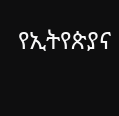የኢትየጵያና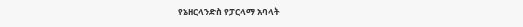የኔዘርላንድስ የፓርላማ አባላት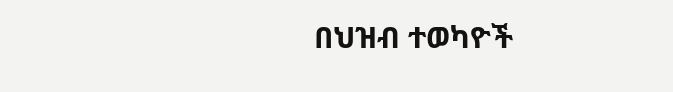በህዝብ ተወካዮች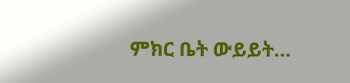ምክር ቤት ውይይት…